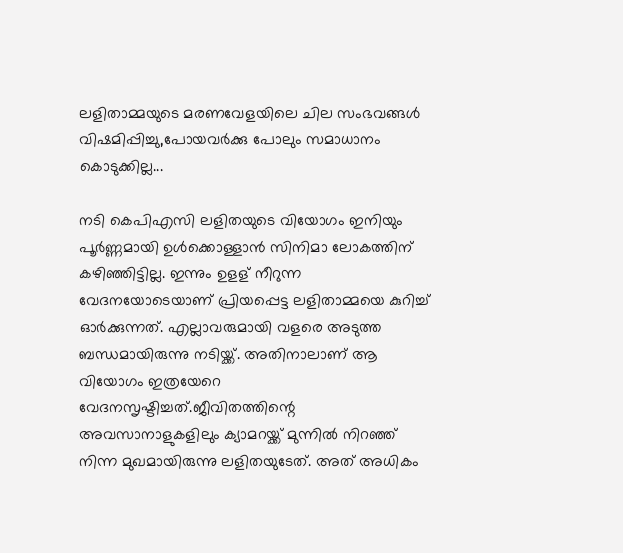ലളിതാമ്മയുടെ മരണവേളയിലെ ചില സംഭവങ്ങള്‍ വിഷമിപ്പിച്ചു,പോയവര്‍ക്കു പോലും സമാധാനം കൊടുക്കില്ല...

നടി കെപിഎസി ലളിതയുടെ വിയോഗം ഇനിയും പൂര്‍ണ്ണമായി ഉള്‍ക്കൊള്ളാന്‍ സിനിമാ ലോകത്തിന് കഴിഞ്ഞിട്ടില്ല. ഇന്നും ഉളള് നീറുന്ന വേദനയോടെയാണ് പ്രിയപ്പെട്ട ലളിതാമ്മയെ കുറിച്ച് ഓര്‍ക്കുന്നത്. എല്ലാവരുമായി വളരെ അടുത്ത ബന്ധമായിരുന്നു നടിയ്ക്ക്. അതിനാലാണ് ആ വിയോഗം ഇത്രയേറെ വേദനസൃഷ്ടിച്ചത്.ജീവിതത്തിന്റെ അവസാനാളുകളിലും ക്യാമറയ്ക്ക് മുന്നില്‍ നിറഞ്ഞ് നിന്ന മുഖമായിരുന്നു ലളിതയുടേത്. അത് അധികം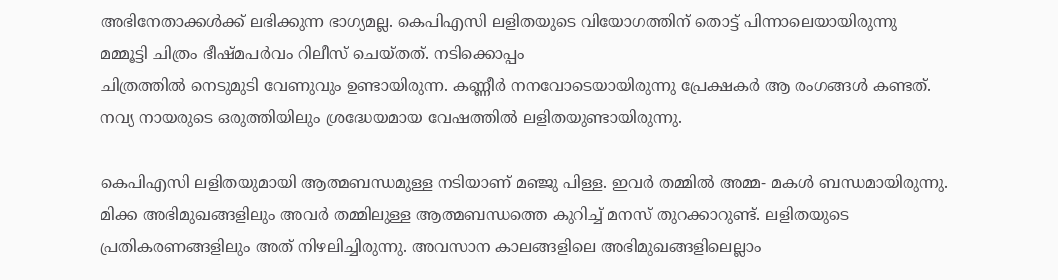അഭിനേതാക്കള്‍ക്ക് ലഭിക്കുന്ന ഭാഗ്യമല്ല. കെപിഎസി ലളിതയുടെ വിയോഗത്തിന് തൊട്ട് പിന്നാലെയായിരുന്നു മമ്മൂട്ടി ചിത്രം ഭീഷ്മപര്‍വം റിലീസ് ചെയ്തത്. നടിക്കൊപ്പം
ചിത്രത്തില്‍ നെടുമുടി വേണുവും ഉണ്ടായിരുന്ന. കണ്ണീർ നനവോടെയായിരുന്നു പ്രേക്ഷകര്‍ ആ രംഗങ്ങള്‍ കണ്ടത്. നവ്യ നായരുടെ ഒരുത്തിയിലും ശ്രദ്ധേയമായ വേഷത്തില്‍ ലളിതയുണ്ടായിരുന്നു.

കെപിഎസി ലളിതയുമായി ആത്മബന്ധമുള്ള നടിയാണ് മഞ്ജു പിള്ള. ഇവര്‍ തമ്മില്‍ അമ്മ- മകള്‍ ബന്ധമായിരുന്നു. മിക്ക അഭിമുഖങ്ങളിലും അവർ തമ്മിലുള്ള ആത്മബന്ധത്തെ കുറിച്ച് മനസ് തുറക്കാറുണ്ട്. ലളിതയുടെ പ്രതികരണങ്ങളിലും അത് നിഴലിച്ചിരുന്നു. അവസാന കാലങ്ങളിലെ അഭിമുഖങ്ങളിലെല്ലാം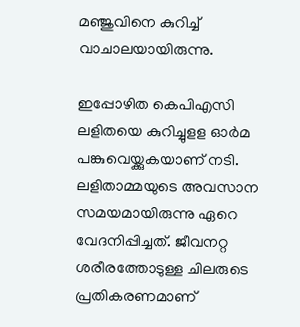മഞ്ജുവിനെ കുറിച്ച് വാചാലയായിരുന്നു.

ഇപ്പോഴിത കെപിഎസി ലളിതയെ കുറിച്ചുളള ഓര്‍മ പങ്കുവെയ്ക്കുകയാണ് നടി. ലളിതാമ്മയുടെ അവസാന സമയമായിരുന്നു ഏറെ വേദനിപ്പിച്ചത്. ജീവനറ്റ ശരീരത്തോടുള്ള ചിലരുടെ പ്രതികരണമാണ്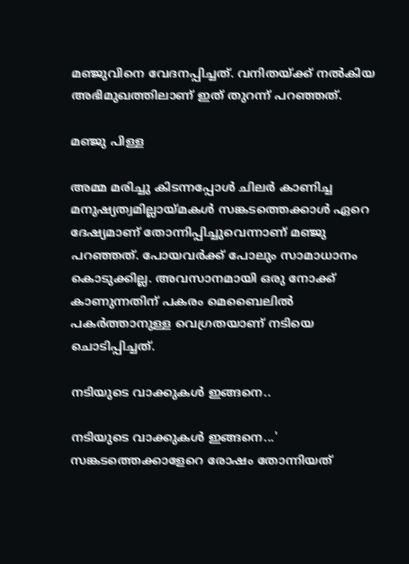മഞ്ജുവിനെ വേദനപ്പിച്ചത്. വനിതയ്ക്ക് നല്‍കിയ അഭിമുഖത്തിലാണ് ഇത് തുറന്ന് പറഞ്ഞത്.

മഞ്ജു പിള്ള

അമ്മ മരിച്ചു കിടന്നപ്പോള്‍ ചിലർ കാണിച്ച മനുഷ്യത്വമില്ലായ്മകള്‍ സങ്കടത്തെക്കാള്‍ ഏറെ ദേഷ്യമാണ് തോന്നിപ്പിച്ചുവെന്നാണ് മഞ്ജു പറഞ്ഞത്. പോയവർക്ക് പോലും സാമാധാനം കൊടുക്കില്ല. അവസാനമായി ഒരു നോക്ക് കാണുന്നതിന് പകരം മെബൈലില്‍
പകര്‍ത്താനുള്ള വെഗ്രതയാണ് നടിയെ ചൊടിപ്പിച്ചത്.

നടിയുടെ വാക്കുകള്‍ ഇങ്ങനെ..

നടിയുടെ വാക്കുകള്‍ ഇങ്ങനെ...' സങ്കടത്തെക്കാളേറെ രോഷം തോന്നിയത്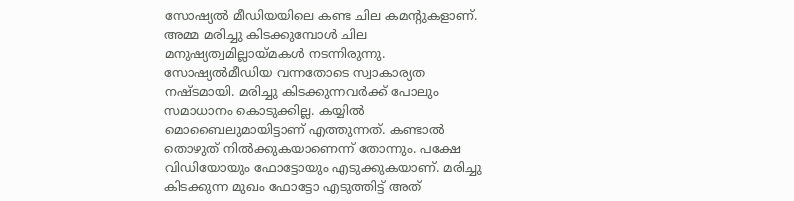സോഷ്യല്‍ മീഡിയയിലെ കണ്ട ചില കമന്റുകളാണ്. അമ്മ മരിച്ചു കിടക്കുമ്പോള്‍ ചില മനുഷ്യത്വമില്ലായ്മകള്‍ നടന്നിരുന്നു. സോഷ്യല്‍മീഡിയ വന്നതോടെ സ്വാകാര്യത നഷ്ടമായി. മരിച്ചു കിടക്കുന്നവര്‍ക്ക് പോലും സമാധാനം കൊടുക്കില്ല. കയ്യില്‍ മൊബൈലുമായിട്ടാണ് എത്തുന്നത്. കണ്ടാല്‍ തൊഴുത് നില്‍ക്കുകയാണെന്ന് തോന്നും. പക്ഷേ വിഡിയോയും ഫോട്ടോയും എടുക്കുകയാണ്. മരിച്ചു കിടക്കുന്ന മുഖം ഫോട്ടോ എടുത്തിട്ട് അത്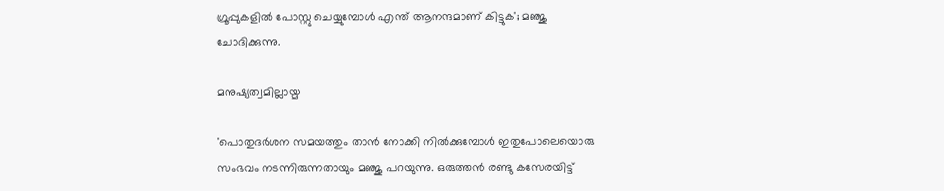ഗ്രൂപ്പുകളില്‍ പോസ്റ്റു ചെയ്യുമ്പോള്‍ എന്ത് ആനന്ദമാണ് കിട്ടുക'; മഞ്ജു ചോദിക്കുന്നു.

മനുഷ്യത്വമില്ലായ്മ

'പൊതുദര്‍ശന സമയത്തും താന്‍ നോക്കി നില്‍ക്കുമ്പോള്‍ ഇതുപോലെയൊരു സംഭവം നടന്നിരുന്നതായും മഞ്ജു പറയുന്നു. ഒരുത്തന്‍ രണ്ടു കസേരയിട്ട്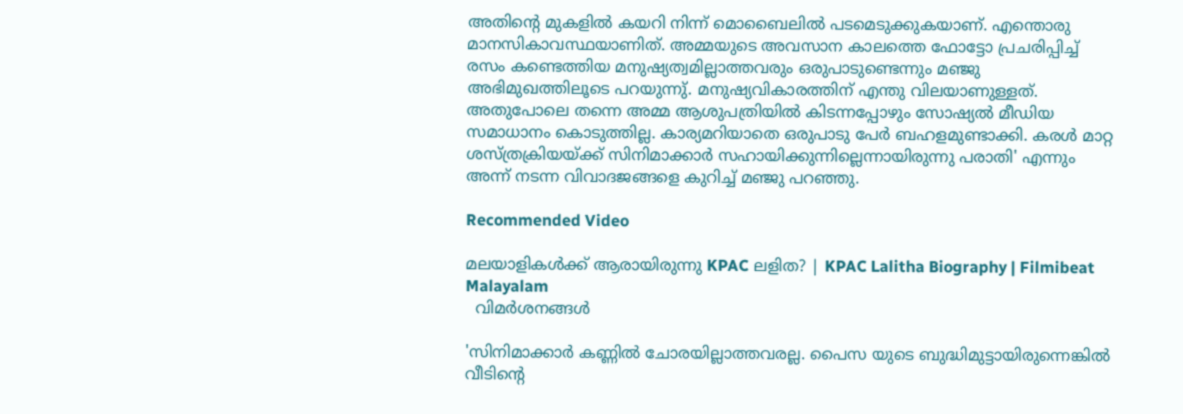അതിന്റെ മുകളില്‍ കയറി നിന്ന് മൊബൈലില്‍ പടമെടുക്കുകയാണ്. എന്തൊരു മാനസികാവസ്ഥയാണിത്. അമ്മയുടെ അവസാന കാലത്തെ ഫോട്ടോ പ്രചരിപ്പിച്ച് രസം കണ്ടെത്തിയ മനുഷ്യത്വമില്ലാത്തവരും ഒരുപാടുണ്ടെന്നും മഞ്ജു അഭിമുഖത്തിലൂടെ പറയുന്നു്. മനുഷ്യവികാരത്തിന് എന്തു വിലയാണുള്ളത്. അതുപോലെ തന്നെ അമ്മ ആശുപത്രിയില്‍ കിടന്നപ്പോഴും സോഷ്യല്‍ മീഡിയ സമാധാനം കൊടുത്തില്ല. കാര്യമറിയാതെ ഒരുപാടു പേര്‍ ബഹളമുണ്ടാക്കി. കരള്‍ മാറ്റ ശസ്ത്രക്രിയയ്ക്ക് സിനിമാക്കാര്‍ സഹായിക്കുന്നില്ലെന്നായിരുന്നു പരാതി' എന്നും അന്ന് നടന്ന വിവാദജങ്ങളെ കുറിച്ച് മഞ്ജു പറഞ്ഞു.

Recommended Video

മലയാളികൾക്ക് ആരായിരുന്നു KPAC ലളിത? | KPAC Lalitha Biography | Filmibeat Malayalam
  വിമര്‍ശനങ്ങള്‍

'സിനിമാക്കാര്‍ കണ്ണില്‍ ചോരയില്ലാത്തവരല്ല. പൈസ യുടെ ബുദ്ധിമുട്ടായിരുന്നെങ്കില്‍ വീടിന്റെ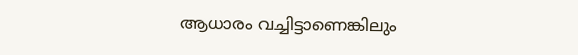ആധാരം വച്ചിട്ടാണെങ്കിലും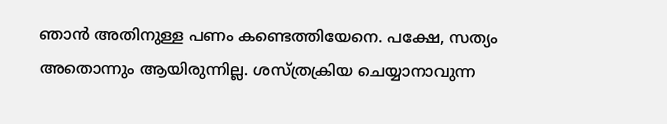ഞാന്‍ അതിനുള്ള പണം കണ്ടെത്തിയേനെ. പക്ഷേ, സത്യം അതൊന്നും ആയിരുന്നില്ല. ശസ്ത്രക്രിയ ചെയ്യാനാവുന്ന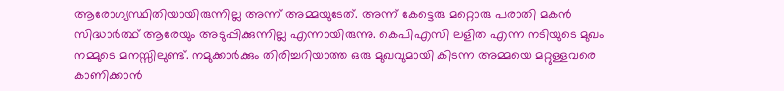ആരോഗ്യസ്ഥിതിയായിരുന്നില്ല അന്ന് അമ്മയുടേത്. അന്ന് കേട്ടെരു മറ്റൊരു പരാതി മകന്‍ സിദ്ധാര്‍ത്ഥ് ആരേയും അടുപ്പിക്കുന്നില്ല എന്നായിരുന്നു. കെപിഎസി ലളിത എന്ന നടിയുടെ മുഖം നമ്മുടെ മനസ്സിലുണ്ട്. നമുക്കാര്‍ക്കും തിരിച്ചറിയാത്ത ഒരു മുഖവുമായി കിടന്ന അമ്മയെ മറ്റുള്ളവരെ കാണിക്കാന്‍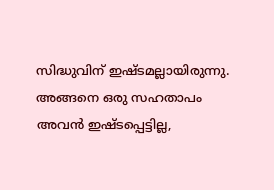സിദ്ധുവിന് ഇഷ്ടമല്ലായിരുന്നു. അങ്ങനെ ഒരു സഹതാപം അവന്‍ ഇഷ്ടപ്പെട്ടില്ല,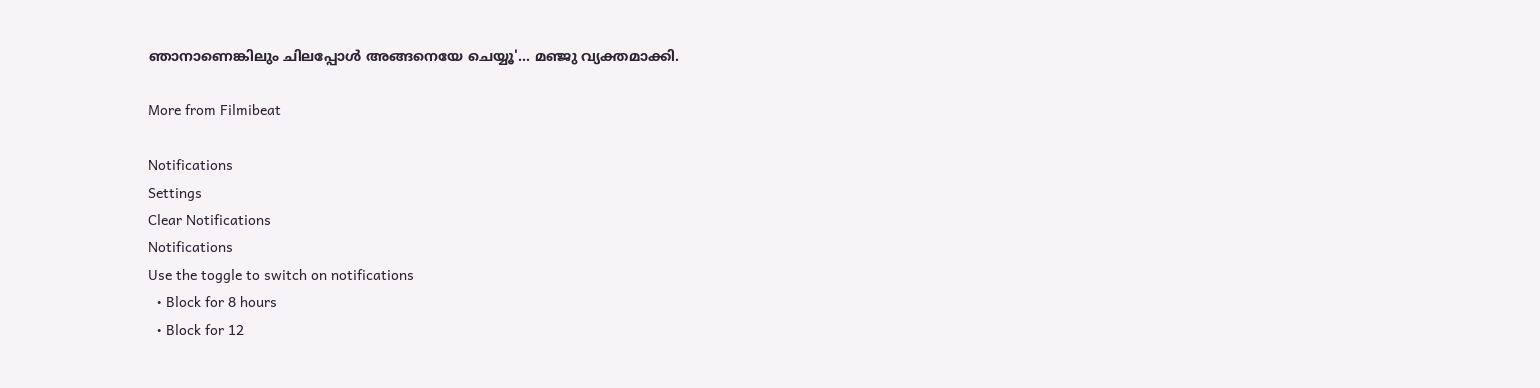ഞാനാണെങ്കിലും ചിലപ്പോള്‍ അങ്ങനെയേ ചെയ്യൂ'... മഞ്ജു വ്യക്തമാക്കി.

More from Filmibeat

Notifications
Settings
Clear Notifications
Notifications
Use the toggle to switch on notifications
  • Block for 8 hours
  • Block for 12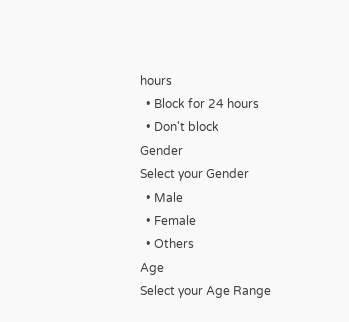hours
  • Block for 24 hours
  • Don't block
Gender
Select your Gender
  • Male
  • Female
  • Others
Age
Select your Age Range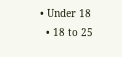• Under 18
  • 18 to 25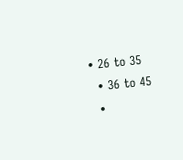• 26 to 35
  • 36 to 45
  •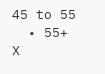45 to 55
  • 55+
X